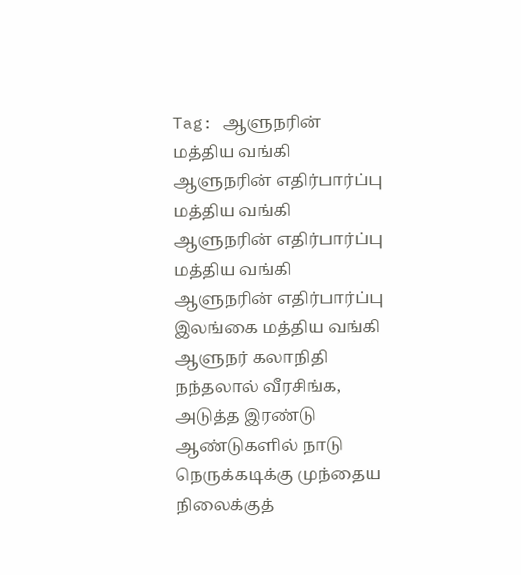Tag: ஆளுநரின்
மத்திய வங்கி ஆளுநரின் எதிர்பார்ப்பு
மத்திய வங்கி ஆளுநரின் எதிர்பார்ப்பு
மத்திய வங்கி ஆளுநரின் எதிர்பார்ப்பு இலங்கை மத்திய வங்கி ஆளுநர் கலாநிதி நந்தலால் வீரசிங்க, அடுத்த இரண்டு ஆண்டுகளில் நாடு
நெருக்கடிக்கு முந்தைய நிலைக்குத்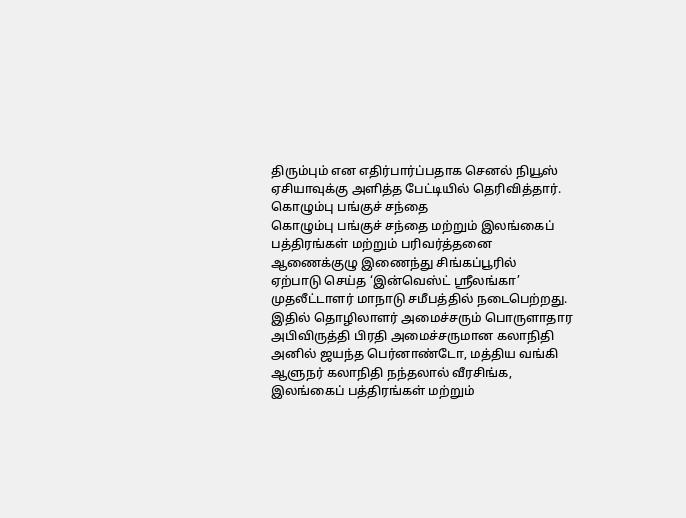திரும்பும் என எதிர்பார்ப்பதாக செனல் நியூஸ் ஏசியாவுக்கு அளித்த பேட்டியில் தெரிவித்தார்.
கொழும்பு பங்குச் சந்தை
கொழும்பு பங்குச் சந்தை மற்றும் இலங்கைப் பத்திரங்கள் மற்றும் பரிவர்த்தனை ஆணைக்குழு இணைந்து சிங்கப்பூரில்
ஏற்பாடு செய்த ‘இன்வெஸ்ட் ஸ்ரீலங்கா’ முதலீட்டாளர் மாநாடு சமீபத்தில் நடைபெற்றது.
இதில் தொழிலாளர் அமைச்சரும் பொருளாதார அபிவிருத்தி பிரதி அமைச்சருமான கலாநிதி அனில் ஜயந்த பெர்னாண்டோ, மத்திய வங்கி ஆளுநர் கலாநிதி நந்தலால் வீரசிங்க, இலங்கைப் பத்திரங்கள் மற்றும்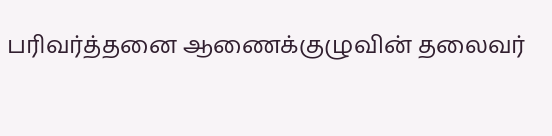பரிவர்த்தனை ஆணைக்குழுவின் தலைவர்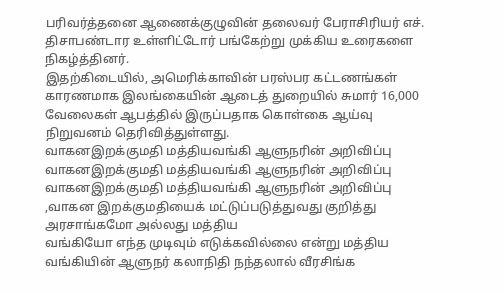பரிவர்த்தனை ஆணைக்குழுவின் தலைவர் பேராசிரியர் எச். திசாபண்டார உள்ளிட்டோர் பங்கேற்று முக்கிய உரைகளை நிகழ்த்தினர்.
இதற்கிடையில், அமெரிக்காவின் பரஸ்பர கட்டணங்கள் காரணமாக இலங்கையின் ஆடைத் துறையில் சுமார் 16,000 வேலைகள் ஆபத்தில் இருப்பதாக கொள்கை ஆய்வு நிறுவனம் தெரிவித்துள்ளது.
வாகனஇறக்குமதி மத்தியவங்கி ஆளுநரின் அறிவிப்பு
வாகனஇறக்குமதி மத்தியவங்கி ஆளுநரின் அறிவிப்பு
வாகனஇறக்குமதி மத்தியவங்கி ஆளுநரின் அறிவிப்பு ,வாகன இறக்குமதியைக் மட்டுப்படுத்துவது குறித்து அரசாங்கமோ அல்லது மத்திய
வங்கியோ எந்த முடிவும் எடுக்கவில்லை என்று மத்திய வங்கியின் ஆளுநர் கலாநிதி நந்தலால் வீரசிங்க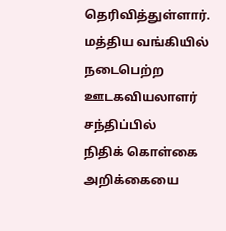தெரிவித்துள்ளார்.
மத்திய வங்கியில் நடைபெற்ற ஊடகவியலாளர் சந்திப்பில்
நிதிக் கொள்கை அறிக்கையை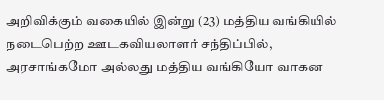அறிவிக்கும் வகையில் இன்று (23) மத்திய வங்கியில் நடைபெற்ற ஊடகவியலாளர் சந்திப்பில், அரசாங்கமோ அல்லது மத்திய வங்கியோ வாகன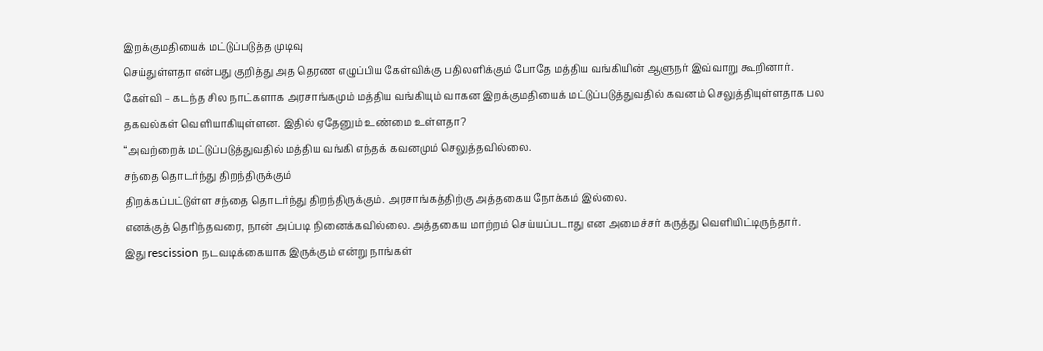இறக்குமதியைக் மட்டுப்படுத்த முடிவு
செய்துள்ளதா என்பது குறித்து அத தெரண எழுப்பிய கேள்விக்கு பதிலளிக்கும் போதே மத்திய வங்கியின் ஆளுநர் இவ்வாறு கூறினார்.
கேள்வி – கடந்த சில நாட்களாக அரசாங்கமும் மத்திய வங்கியும் வாகன இறக்குமதியைக் மட்டுப்படுத்துவதில் கவனம் செலுத்தியுள்ளதாக பல தகவல்கள் வெளியாகியுள்ளன. இதில் ஏதேனும் உண்மை உள்ளதா?
“அவற்றைக் மட்டுப்படுத்துவதில் மத்திய வங்கி எந்தக் கவனமும் செலுத்தவில்லை.
சந்தை தொடர்ந்து திறந்திருக்கும்
திறக்கப்பட்டுள்ள சந்தை தொடர்ந்து திறந்திருக்கும். அரசாங்கத்திற்கு அத்தகைய நோக்கம் இல்லை.
எனக்குத் தெரிந்தவரை, நான் அப்படி நினைக்கவில்லை. அத்தகைய மாற்றம் செய்யப்படாது என அமைச்சர் கருத்து வௌியிட்டிருந்தார்.
இது rescission நடவடிக்கையாக இருக்கும் என்று நாங்கள்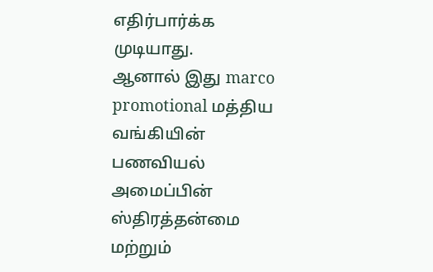எதிர்பார்க்க முடியாது.
ஆனால் இது marco promotional மத்திய வங்கியின் பணவியல் அமைப்பின் ஸ்திரத்தன்மை மற்றும்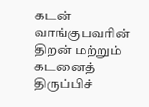கடன் வாங்குபவரின் திறன் மற்றும் கடனைத் திருப்பிச்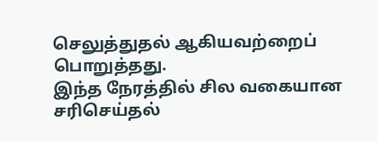செலுத்துதல் ஆகியவற்றைப் பொறுத்தது.
இந்த நேரத்தில் சில வகையான சரிசெய்தல்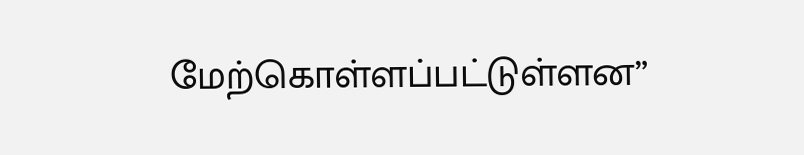மேற்கொள்ளப்பட்டுள்ளன”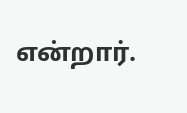என்றார்.